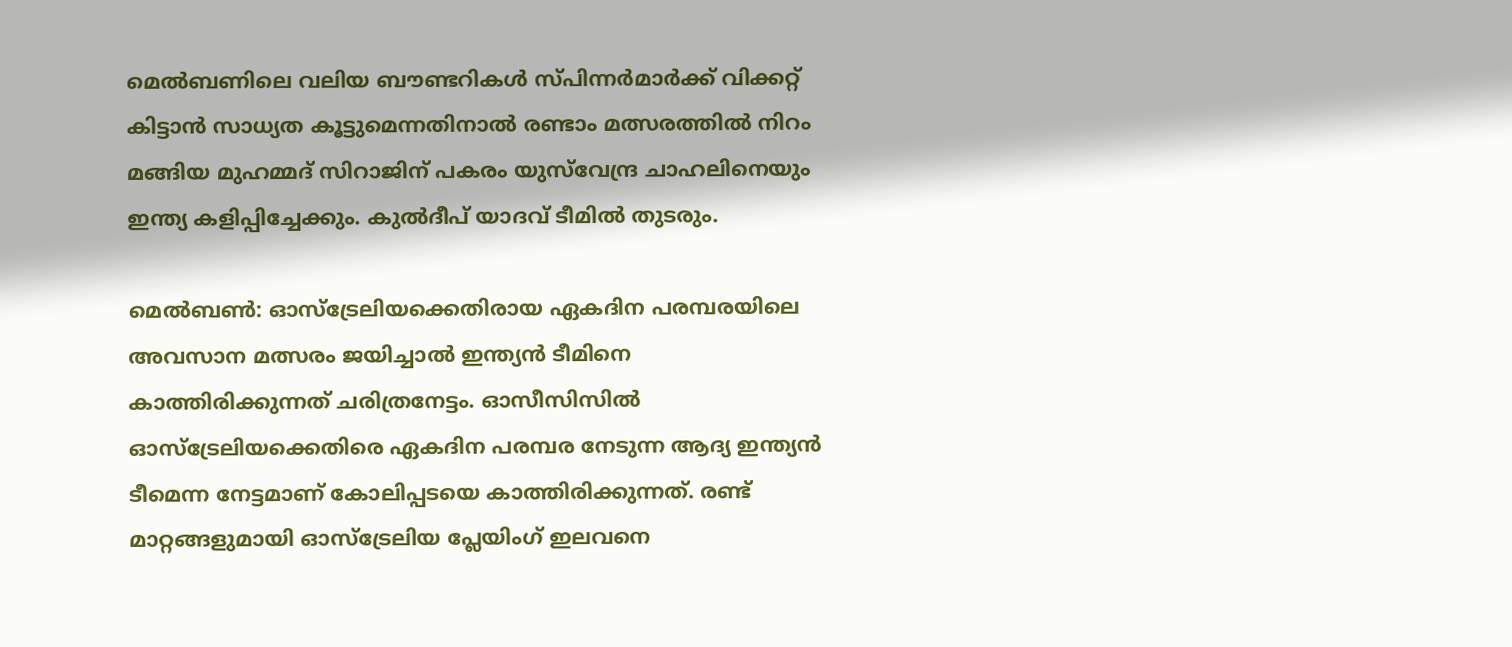മെല്‍ബണിലെ വലിയ ബൗണ്ടറികള്‍ സ്പിന്നര്‍മാര്‍ക്ക് വിക്കറ്റ് കിട്ടാന്‍ സാധ്യത കൂട്ടുമെന്നതിനാല്‍ രണ്ടാം മത്സരത്തില്‍ നിറം മങ്ങിയ മുഹമ്മദ് സിറാജിന് പകരം യുസ്‌വേന്ദ്ര ചാഹലിനെയും ഇന്ത്യ കളിപ്പിച്ചേക്കും. കുല്‍ദീപ് യാദവ് ടീമില്‍ തുടരും.

മെല്‍ബണ്‍: ഓസ്ട്രേലിയക്കെതിരായ ഏകദിന പരമ്പരയിലെ അവസാന മത്സരം ജയിച്ചാല്‍ ഇന്ത്യന്‍ ടീമിനെ കാത്തിരിക്കുന്നത് ചരിത്രനേട്ടം. ഓസീസിസില്‍ ഓസ്ട്രേലിയക്കെതിരെ ഏകദിന പരമ്പര നേടുന്ന ആദ്യ ഇന്ത്യന്‍ ടീമെന്ന നേട്ടമാണ് കോലിപ്പടയെ കാത്തിരിക്കുന്നത്. രണ്ട് മാറ്റങ്ങളുമായി ഓസ്ട്രേലിയ പ്ലേയിംഗ് ഇലവനെ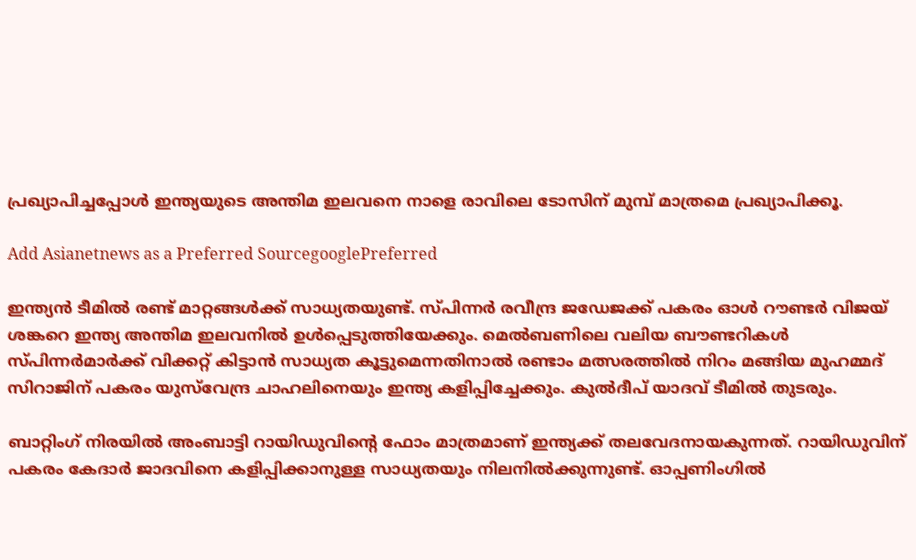പ്രഖ്യാപിച്ചപ്പോള്‍ ഇന്ത്യയുടെ അന്തിമ ഇലവനെ നാളെ രാവിലെ ടോസിന് മുമ്പ് മാത്രമെ പ്രഖ്യാപിക്കൂ.

Add Asianetnews as a Preferred SourcegooglePreferred

ഇന്ത്യന്‍ ടീമില്‍ രണ്ട് മാറ്റങ്ങള്‍ക്ക് സാധ്യതയുണ്ട്. സ്പിന്നര്‍ രവീന്ദ്ര ജഡേജക്ക് പകരം ഓള്‍ റൗണ്ടര്‍ വിജയ് ശങ്കറെ ഇന്ത്യ അന്തിമ ഇലവനില്‍ ഉള്‍പ്പെടുത്തിയേക്കും. മെല്‍ബണിലെ വലിയ ബൗണ്ടറികള്‍ സ്പിന്നര്‍മാര്‍ക്ക് വിക്കറ്റ് കിട്ടാന്‍ സാധ്യത കൂട്ടുമെന്നതിനാല്‍ രണ്ടാം മത്സരത്തില്‍ നിറം മങ്ങിയ മുഹമ്മദ് സിറാജിന് പകരം യുസ്‌വേന്ദ്ര ചാഹലിനെയും ഇന്ത്യ കളിപ്പിച്ചേക്കും. കുല്‍ദീപ് യാദവ് ടീമില്‍ തുടരും.

ബാറ്റിംഗ് നിരയില്‍ അംബാട്ടി റായിഡുവിന്റെ ഫോം മാത്രമാണ് ഇന്ത്യക്ക് തലവേദനായകുന്നത്. റായിഡുവിന് പകരം കേദാര്‍ ജാദവിനെ കളിപ്പിക്കാനുള്ള സാധ്യതയും നിലനില്‍ക്കുന്നുണ്ട്. ഓപ്പണിംഗില്‍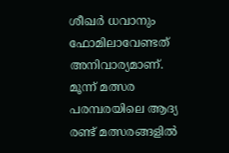ശീഖര്‍ ധവാനും ഫോമിലാവേണ്ടത് അനിവാര്യമാണ്. മൂന്ന് മത്സര പരമ്പരയിലെ ആദ്യ രണ്ട് മത്സരങ്ങളില്‍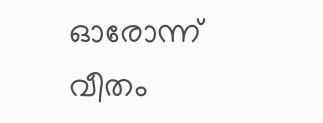ഓരോന്ന് വീതം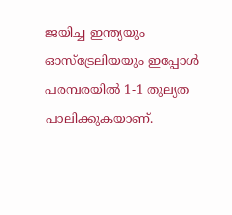ജയിച്ച ഇന്ത്യയും ഓസ്ട്രേലിയയും ഇപ്പോള്‍ പരമ്പരയില്‍ 1-1 തുല്യത പാലിക്കുകയാണ്.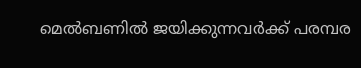മെല്‍ബണില്‍ ജയിക്കുന്നവര്‍ക്ക് പരമ്പര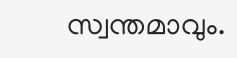സ്വന്തമാവും.